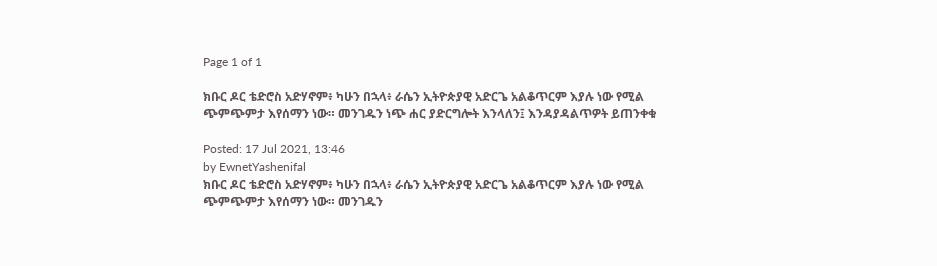Page 1 of 1

ክቡር ዶር ቴድሮስ አድሃኖም፥ ካሁን በኋላ፥ ራሴን ኢትዮጵያዊ አድርጌ አልቆጥርም እያሉ ነው የሚል ጭምጭምታ እየሰማን ነው። መንገዱን ነጭ ሐር ያድርግሎት እንላለን፤ እንዳያዳልጥዎት ይጠንቀቁ

Posted: 17 Jul 2021, 13:46
by EwnetYashenifal
ክቡር ዶር ቴድሮስ አድሃኖም፥ ካሁን በኋላ፥ ራሴን ኢትዮጵያዊ አድርጌ አልቆጥርም እያሉ ነው የሚል ጭምጭምታ እየሰማን ነው። መንገዱን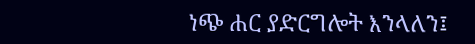ነጭ ሐር ያድርግሎት እንላለን፤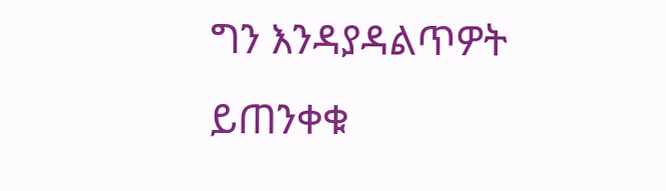ግን እንዳያዳልጥዎት ይጠንቀቁ